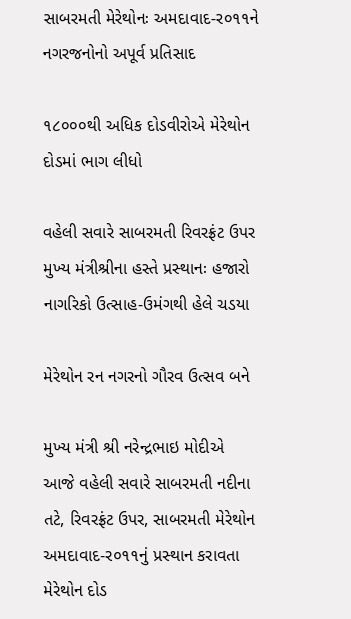સાબરમતી મેરેથોનઃ અમદાવાદ-ર૦૧૧ને નગરજનોનો અપૂર્વ પ્રતિસાદ

૧૮૦૦૦થી અધિક દોડવીરોએ મેરેથોન દોડમાં ભાગ લીધો

વહેલી સવારે સાબરમતી રિવરફ્રંટ ઉપર મુખ્‍ય મંત્રીશ્રીના હસ્‍તે પ્રસ્‍થાનઃ હજારો નાગરિકો ઉત્‍સાહ-ઉમંગથી હેલે ચડયા

મેરેથોન રન નગરનો ગૌરવ ઉત્‍સવ બને

મુખ્‍ય મંત્રી શ્રી નરેન્‍દ્રભાઇ મોદીએ આજે વહેલી સવારે સાબરમતી નદીના તટે, રિવરફ્રંટ ઉપર, સાબરમતી મેરેથોન અમદાવાદ-ર૦૧૧નું પ્રસ્‍થાન કરાવતા મેરેથોન દોડ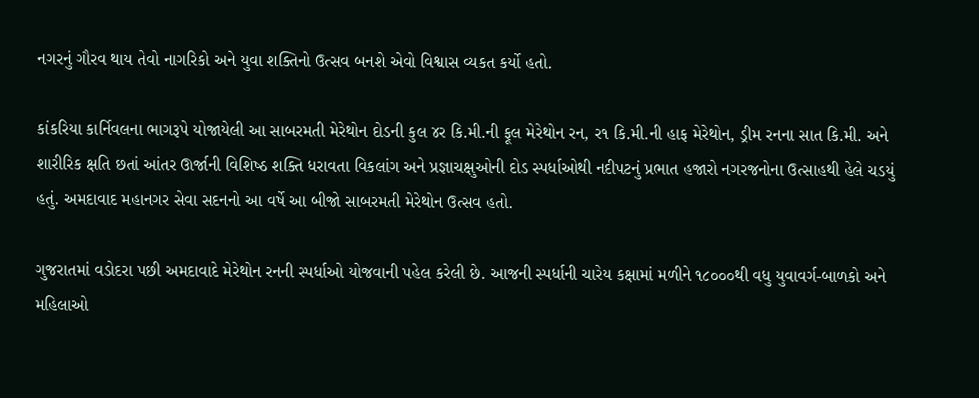નગરનું ગૌરવ થાય તેવો નાગરિકો અને યુવા શક્‍તિનો ઉત્‍સવ બનશે એવો વિશ્વાસ વ્‍યકત કર્યો હતો.

કાંકરિયા કાર્નિવલના ભાગરૂપે યોજાયેલી આ સાબરમતી મેરેથોન દોડની કુલ ૪ર કિ.મી.ની ફૂલ મેરેથોન રન, ર૧ કિ.મી.ની હાફ મેરેથોન, ડ્રીમ રનના સાત કિ.મી. અને શારીરિક ક્ષતિ છતાં આંતર ઊર્જાની વિશિષ્‍ઠ શક્‍તિ ધરાવતા વિકલાંગ અને પ્રજ્ઞાચક્ષુઓની દોડ સ્‍પર્ધાઓથી નદીપટનું પ્રભાત હજારો નગરજનોના ઉત્‍સાહથી હેલે ચડયું હતું. અમદાવાદ મહાનગર સેવા સદનનો આ વર્ષે આ બીજો સાબરમતી મેરેથોન ઉત્‍સવ હતો.

ગુજરાતમાં વડોદરા પછી અમદાવાદે મેરેથોન રનની સ્‍પર્ધાઓ યોજવાની પહેલ કરેલી છે. આજની સ્‍પર્ધાની ચારેય કક્ષામાં મળીને ૧૮૦૦૦થી વધુ યુવાવર્ગ-બાળકો અને મહિલાઓ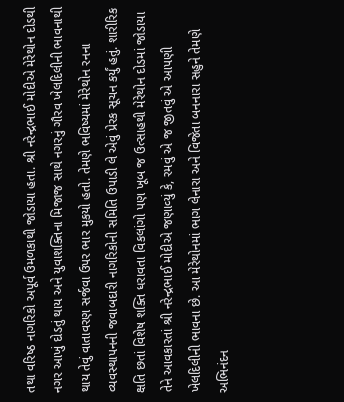તથા વરિષ્‍ઠ નાગરિકો અપૂર્વ ઉમળકાથી જોડાયા હતા. શ્રી નરેન્‍દ્રભાઈ મોદીએ મેરેથોન દોડથી નગર આખું દોડતું થાય અને યુવાશક્‍તિના મિજાજ સાથે નગરનું ગૌરવ ખેલદિલીની ભાવનાથી થાય તેવું વાતાવરણ સર્જવા ઉપર ભાર મુકયો હતો. તેમણે ભવિષ્‍યમાં મેરેથોન રનના વ્‍યવસ્‍થાપનની જવાબદારી નાગરિકોની સમિતિ ઉપાડી લે એવું પ્રેરક સૂચન કર્યું હતું. શારીરિક ક્ષતિ છતાં વિશેષ શક્‍તિ ધરાવતા વિકલાંગો પણ ખૂબ જ ઉત્‍સાહથી મેરેથોન દોડમાં જોડાયા તેને આવકારતાં શ્રી નરેન્‍દ્રભાઈ મોદીએ જણાવ્‍યું કે, રમવું એ જ જીતવું એ આપણી ખેલદિલીની ભાવના છે. આ મેરેથોનમાં ભાગ લેનારા અને વિજેતા બનનારા સહુને તેમણે અભિનંદન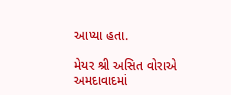આપ્‍યા હતા.

મેયર શ્રી અસિત વોરાએ અમદાવાદમાં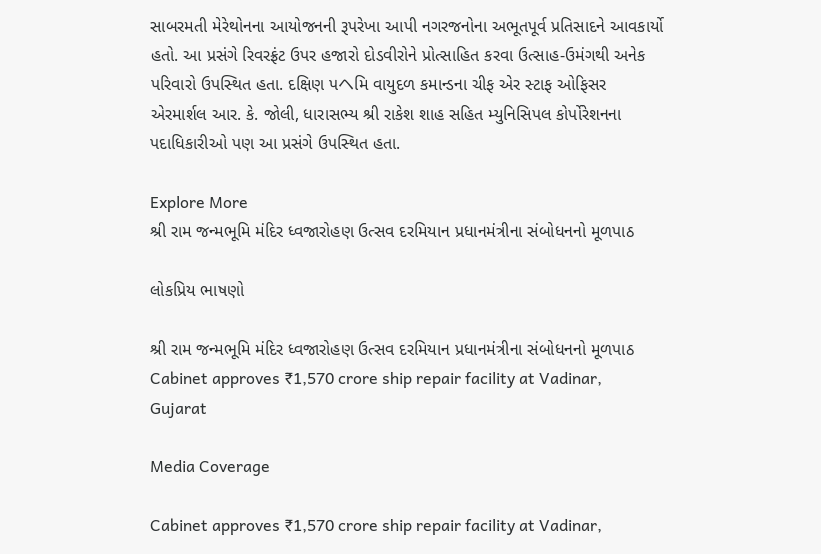સાબરમતી મેરેથોનના આયોજનની રૂપરેખા આપી નગરજનોના અભૂતપૂર્વ પ્રતિસાદને આવકાર્યો હતો. આ પ્રસંગે રિવરફ્રંટ ઉપર હજારો દોડવીરોને પ્રોત્‍સાહિત કરવા ઉત્‍સાહ-ઉમંગથી અનેક પરિવારો ઉપસ્‍થિત હતા. દક્ષિણ પヘમિ વાયુદળ કમાન્‍ડના ચીફ એર સ્‍ટાફ ઓફિસર એરમાર્શલ આર. કે. જોલી, ધારાસભ્‍ય શ્રી રાકેશ શાહ સહિત મ્‍યુનિસિપલ કોર્પોરેશનના પદાધિકારીઓ પણ આ પ્રસંગે ઉપસ્‍થિત હતા.

Explore More
શ્રી રામ જન્મભૂમિ મંદિર ધ્વજારોહણ ઉત્સવ દરમિયાન પ્રધાનમંત્રીના સંબોધનનો મૂળપાઠ

લોકપ્રિય ભાષણો

શ્રી રામ જન્મભૂમિ મંદિર ધ્વજારોહણ ઉત્સવ દરમિયાન પ્રધાનમંત્રીના સંબોધનનો મૂળપાઠ
Cabinet approves ₹1,570 crore ship repair facility at Vadinar, Gujarat

Media Coverage

Cabinet approves ₹1,570 crore ship repair facility at Vadinar,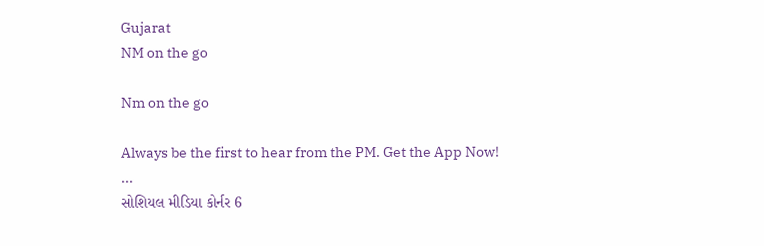Gujarat
NM on the go

Nm on the go

Always be the first to hear from the PM. Get the App Now!
...
સોશિયલ મીડિયા કોર્નર 6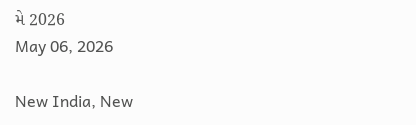મે 2026
May 06, 2026

New India, New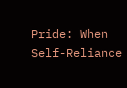Pride: When Self-Reliance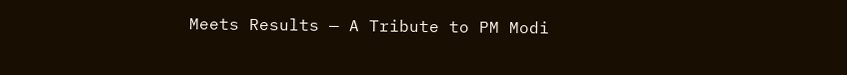Meets Results — A Tribute to PM Modi